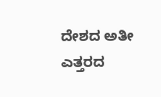ದೇಶದ ಅತೀ ಎತ್ತರದ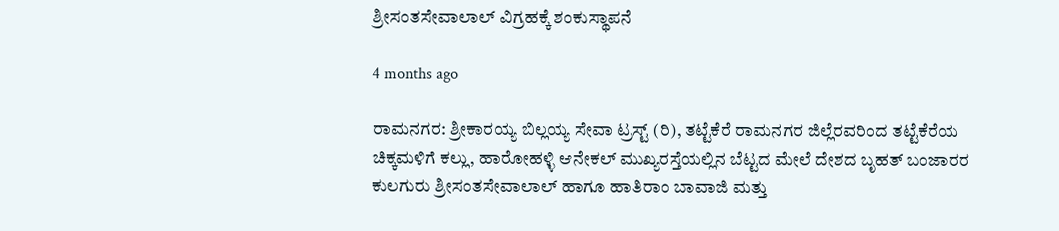ಶ್ರೀಸಂತಸೇವಾಲಾಲ್ ವಿಗ್ರಹಕ್ಕೆ ಶಂಕುಸ್ಥಾಪನೆ

4 months ago

ರಾಮನಗರ: ಶ್ರೀಕಾರಯ್ಯ ಬಿಲ್ಲಯ್ಯ ಸೇವಾ ಟ್ರಸ್ಟ್ (ರಿ), ತಟ್ಟೆಕೆರೆ ರಾಮನಗರ ಜಿಲ್ಲೆರವರಿಂದ ತಟ್ಟೆಕೆರೆಯ ಚಿಕ್ಕಮಳಿಗೆ ಕಲ್ಲು, ಹಾರೋಹಳ್ಳಿ ಆನೇಕಲ್ ಮುಖ್ಯರಸ್ತೆಯಲ್ಲಿನ ಬೆಟ್ಟದ ಮೇಲೆ ದೇಶದ ಬೃಹತ್ ಬಂಜಾರರ ಕುಲಗುರು ಶ್ರೀಸಂತಸೇವಾಲಾಲ್ ಹಾಗೂ ಹಾತಿರಾಂ ಬಾವಾಜಿ ಮತ್ತು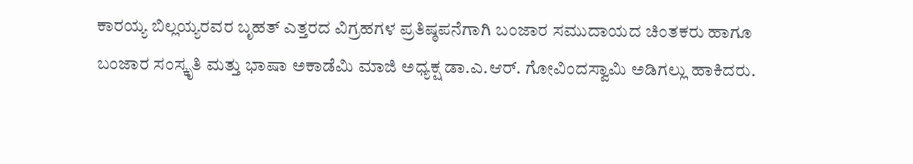ಕಾರಯ್ಯ ಬಿಲ್ಲಯ್ಯರವರ ಬೃಹತ್ ಎತ್ತರದ ವಿಗ್ರಹಗಳ ಪ್ರತಿಷ್ಠಪನೆಗಾಗಿ ಬಂಜಾರ ಸಮುದಾಯದ ಚಿಂತಕರು ಹಾಗೂ ಬಂಜಾರ ಸಂಸ್ಕೃತಿ ಮತ್ತು ಭಾಷಾ ಅಕಾಡೆಮಿ ಮಾಜಿ ಅಧ್ಯಕ್ಷ ಡಾ.ಎ.ಆರ್. ಗೋವಿಂದಸ್ವಾಮಿ ಅಡಿಗಲ್ಲು ಹಾಕಿದರು.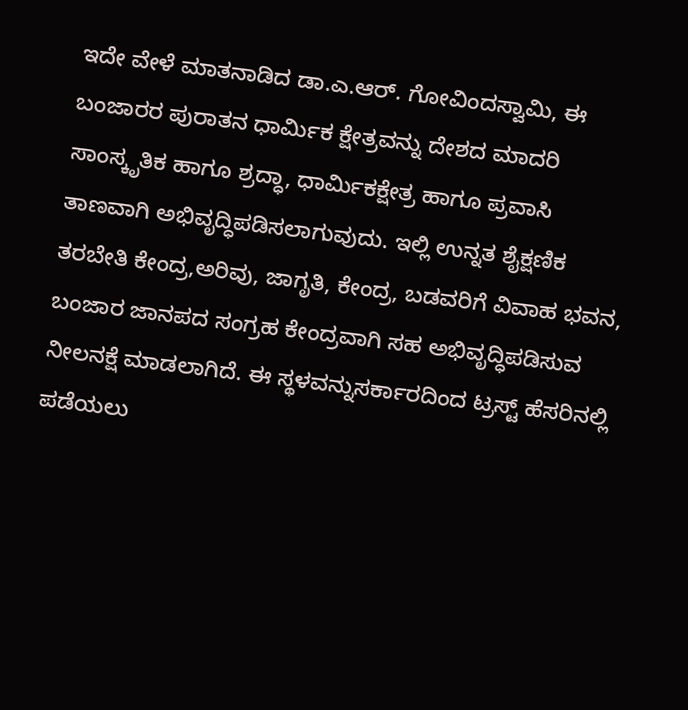ಇದೇ ವೇಳೆ ಮಾತನಾಡಿದ ಡಾ.ಎ.ಆರ್. ಗೋವಿಂದಸ್ವಾಮಿ, ಈ ಬಂಜಾರರ ಪುರಾತನ ಧಾರ್ಮಿಕ ಕ್ಷೇತ್ರವನ್ನು ದೇಶದ ಮಾದರಿ ಸಾಂಸ್ಕೃತಿಕ ಹಾಗೂ ಶ್ರದ್ಧಾ, ಧಾರ್ಮಿಕಕ್ಷೇತ್ರ ಹಾಗೂ ಪ್ರವಾಸಿ ತಾಣವಾಗಿ ಅಭಿವೃದ್ಧಿಪಡಿಸಲಾಗುವುದು. ಇಲ್ಲಿ ಉನ್ನತ ಶೈಕ್ಷಣಿಕ ತರಬೇತಿ ಕೇಂದ್ರ,ಅರಿವು, ಜಾಗೃತಿ, ಕೇಂದ್ರ, ಬಡವರಿಗೆ ವಿವಾಹ ಭವನ, ಬಂಜಾರ ಜಾನಪದ ಸಂಗ್ರಹ ಕೇಂದ್ರವಾಗಿ ಸಹ ಅಭಿವೃದ್ಧಿಪಡಿಸುವ ನೀಲನಕ್ಷೆ ಮಾಡಲಾಗಿದೆ. ಈ ಸ್ಥಳವನ್ನುಸರ್ಕಾರದಿಂದ ಟ್ರಸ್ಟ್ ಹೆಸರಿನಲ್ಲಿ ಪಡೆಯಲು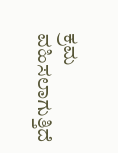ಕ್ರಮ ವಹಿಸಲಾಗುತ್ತಿದೆ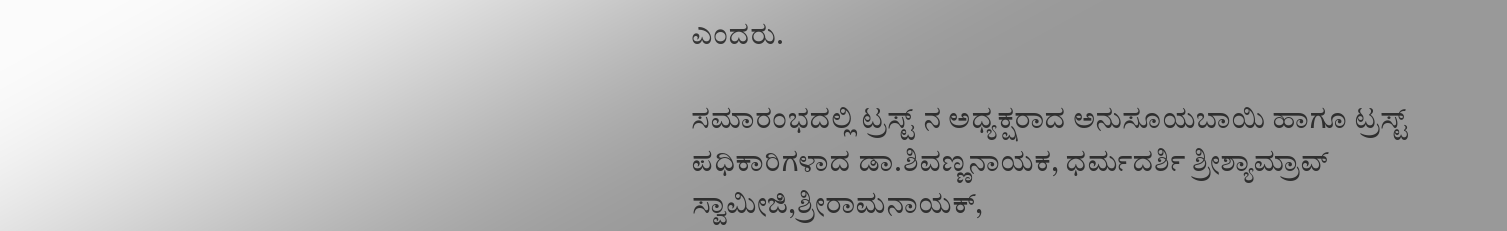ಎಂದರು.

ಸಮಾರಂಭದಲ್ಲಿ ಟ್ರಸ್ಟ್ ನ ಅಧ್ಯಕ್ಷರಾದ ಅನುಸೂಯಬಾಯಿ ಹಾಗೂ ಟ್ರಸ್ಟ್ ಪಧಿಕಾರಿಗಳಾದ ಡಾ.ಶಿವಣ್ಣನಾಯಕ, ಧರ್ಮದರ್ಶಿ ಶ್ರೀಶ್ಯಾಮ್ರಾವ್ ಸ್ವಾಮೀಜಿ,ಶ್ರೀರಾಮನಾಯಕ್,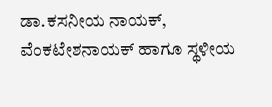ಡಾ.ಕಸನೀಯ ನಾಯಕ್, ವೆಂಕಟೇಶನಾಯಕ್ ಹಾಗೂ ಸ್ಥಳೀಯ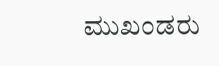ಮುಖಂಡರು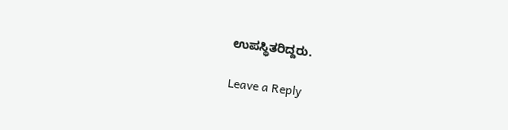ಉಪಸ್ಥಿತರಿದ್ದರು.

Leave a Reply